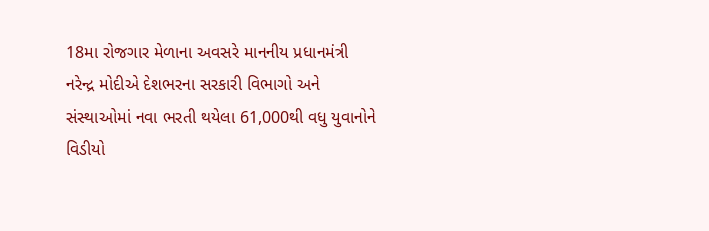18મા રોજગાર મેળાના અવસરે માનનીય પ્રધાનમંત્રી નરેન્દ્ર મોદીએ દેશભરના સરકારી વિભાગો અને સંસ્થાઓમાં નવા ભરતી થયેલા 61,000થી વધુ યુવાનોને વિડીયો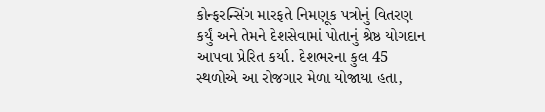કોન્ફરન્સિંગ મારફતે નિમણૂક પત્રોનું વિતરણ કર્યું અને તેમને દેશસેવામાં પોતાનું શ્રેષ્ઠ યોગદાન આપવા પ્રેરિત કર્યા. દેશભરના કુલ 45 સ્થળોએ આ રોજગાર મેળા યોજાયા હતા,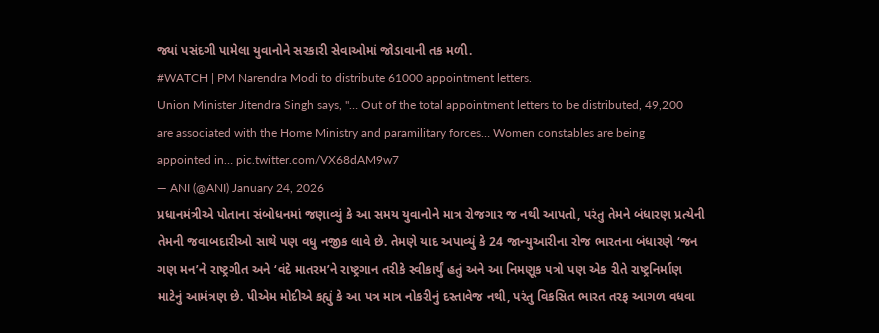જ્યાં પસંદગી પામેલા યુવાનોને સરકારી સેવાઓમાં જોડાવાની તક મળી.
#WATCH | PM Narendra Modi to distribute 61000 appointment letters.
Union Minister Jitendra Singh says, "… Out of the total appointment letters to be distributed, 49,200 are associated with the Home Ministry and paramilitary forces… Women constables are being appointed in… pic.twitter.com/VX68dAM9w7
— ANI (@ANI) January 24, 2026
પ્રધાનમંત્રીએ પોતાના સંબોધનમાં જણાવ્યું કે આ સમય યુવાનોને માત્ર રોજગાર જ નથી આપતો, પરંતુ તેમને બંધારણ પ્રત્યેની તેમની જવાબદારીઓ સાથે પણ વધુ નજીક લાવે છે. તેમણે યાદ અપાવ્યું કે 24 જાન્યુઆરીના રોજ ભારતના બંધારણે ‘જન ગણ મન’ને રાષ્ટ્રગીત અને ‘વંદે માતરમ’ને રાષ્ટ્રગાન તરીકે સ્વીકાર્યું હતું અને આ નિમણૂક પત્રો પણ એક રીતે રાષ્ટ્રનિર્માણ માટેનું આમંત્રણ છે. પીએમ મોદીએ કહ્યું કે આ પત્ર માત્ર નોકરીનું દસ્તાવેજ નથી, પરંતુ વિકસિત ભારત તરફ આગળ વધવા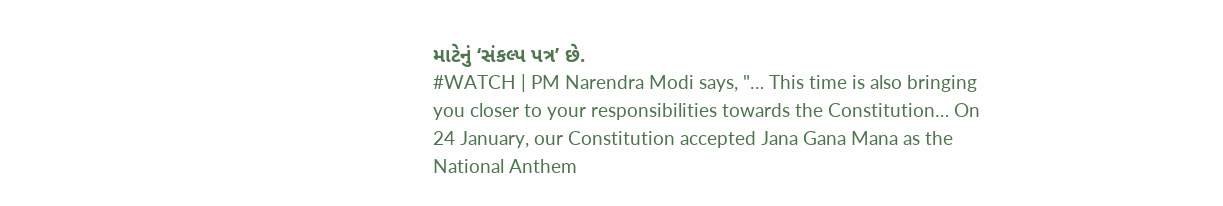માટેનું ‘સંકલ્પ પત્ર’ છે.
#WATCH | PM Narendra Modi says, "… This time is also bringing you closer to your responsibilities towards the Constitution… On 24 January, our Constitution accepted Jana Gana Mana as the National Anthem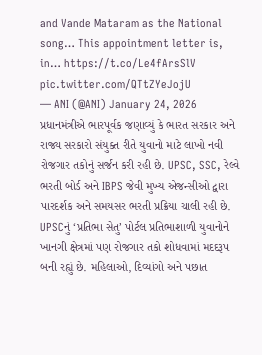and Vande Mataram as the National song… This appointment letter is, in… https://t.co/Le4fArsSlV pic.twitter.com/QTtZYeJojU
— ANI (@ANI) January 24, 2026
પ્રધાનમંત્રીએ ભારપૂર્વક જણાવ્યું કે ભારત સરકાર અને રાજ્ય સરકારો સંયુક્ત રીતે યુવાનો માટે લાખો નવી રોજગાર તકોનું સર્જન કરી રહી છે. UPSC, SSC, રેલ્વે ભરતી બોર્ડ અને IBPS જેવી મુખ્ય એજન્સીઓ દ્વારા પારદર્શક અને સમયસર ભરતી પ્રક્રિયા ચાલી રહી છે. UPSCનું ‘પ્રતિભા સેતુ’ પોર્ટલ પ્રતિભાશાળી યુવાનોને ખાનગી ક્ષેત્રમાં પણ રોજગાર તકો શોધવામાં મદદરૂપ બની રહ્યું છે. મહિલાઓ, દિવ્યાંગો અને પછાત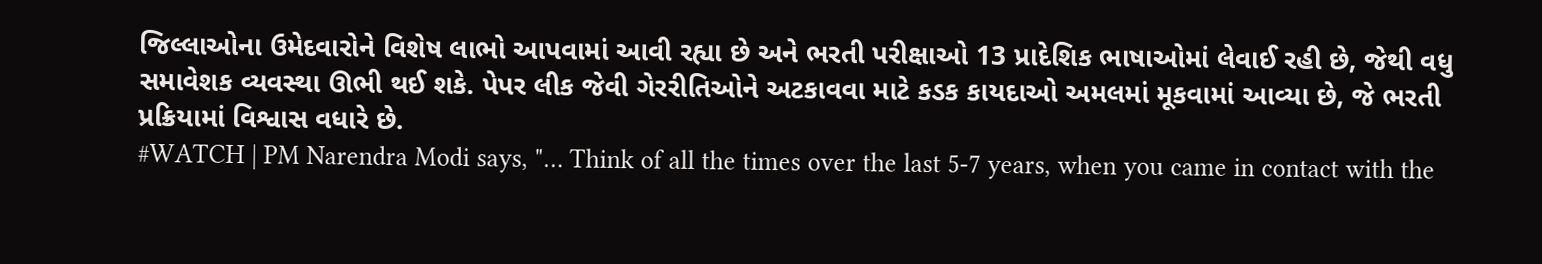જિલ્લાઓના ઉમેદવારોને વિશેષ લાભો આપવામાં આવી રહ્યા છે અને ભરતી પરીક્ષાઓ 13 પ્રાદેશિક ભાષાઓમાં લેવાઈ રહી છે, જેથી વધુ સમાવેશક વ્યવસ્થા ઊભી થઈ શકે. પેપર લીક જેવી ગેરરીતિઓને અટકાવવા માટે કડક કાયદાઓ અમલમાં મૂકવામાં આવ્યા છે, જે ભરતી પ્રક્રિયામાં વિશ્વાસ વધારે છે.
#WATCH | PM Narendra Modi says, "… Think of all the times over the last 5-7 years, when you came in contact with the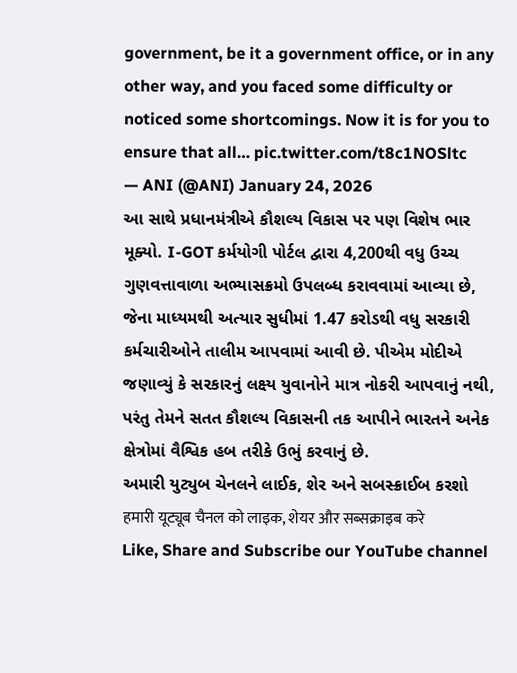government, be it a government office, or in any other way, and you faced some difficulty or noticed some shortcomings. Now it is for you to ensure that all… pic.twitter.com/t8c1NOSltc
— ANI (@ANI) January 24, 2026
આ સાથે પ્રધાનમંત્રીએ કૌશલ્ય વિકાસ પર પણ વિશેષ ભાર મૂક્યો. I-GOT કર્મયોગી પોર્ટલ દ્વારા 4,200થી વધુ ઉચ્ચ ગુણવત્તાવાળા અભ્યાસક્રમો ઉપલબ્ધ કરાવવામાં આવ્યા છે, જેના માધ્યમથી અત્યાર સુધીમાં 1.47 કરોડથી વધુ સરકારી કર્મચારીઓને તાલીમ આપવામાં આવી છે. પીએમ મોદીએ જણાવ્યું કે સરકારનું લક્ષ્ય યુવાનોને માત્ર નોકરી આપવાનું નથી, પરંતુ તેમને સતત કૌશલ્ય વિકાસની તક આપીને ભારતને અનેક ક્ષેત્રોમાં વૈશ્વિક હબ તરીકે ઉભું કરવાનું છે.
અમારી યુટ્યુબ ચેનલને લાઈક, શેર અને સબસ્ક્રાઈબ કરશો
हमारी यूट्यूब चैनल को लाइक, शेयर और सब्सक्राइब करे
Like, Share and Subscribe our YouTube channel